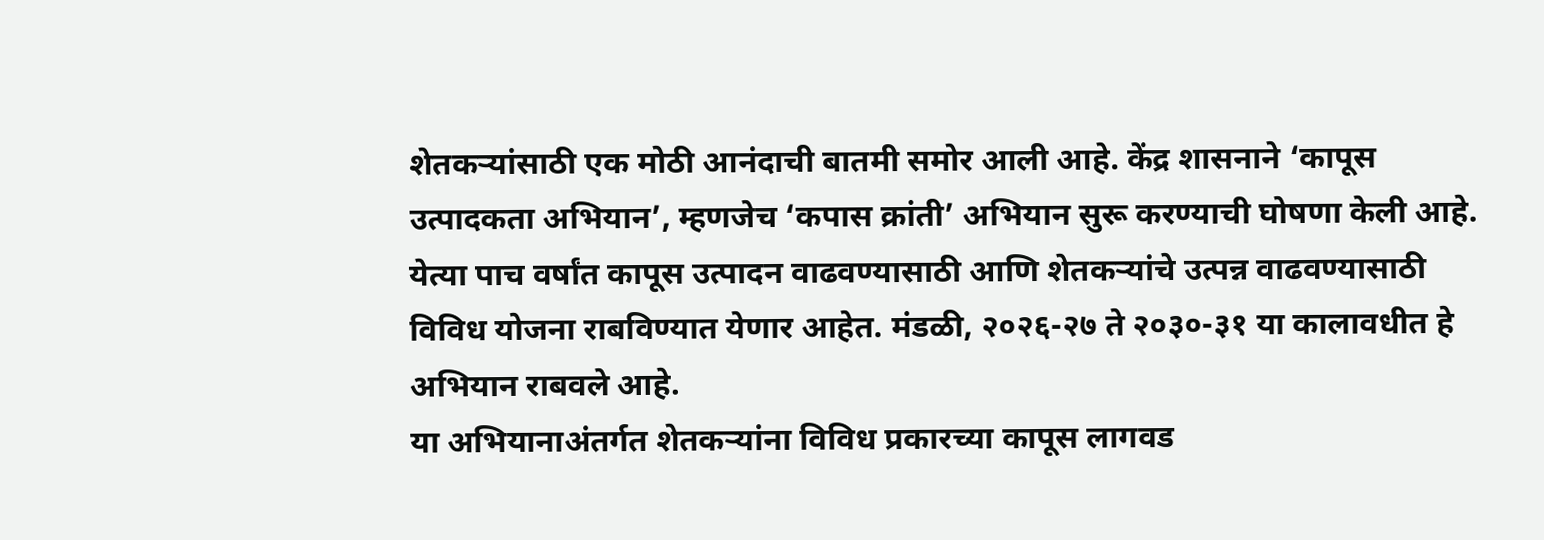शेतकऱ्यांसाठी एक मोठी आनंदाची बातमी समोर आली आहे. केंद्र शासनाने ‘कापूस उत्पादकता अभियान’, म्हणजेच ‘कपास क्रांती’ अभियान सुरू करण्याची घोषणा केली आहे. येत्या पाच वर्षांत कापूस उत्पादन वाढवण्यासाठी आणि शेतकऱ्यांचे उत्पन्न वाढवण्यासाठी विविध योजना राबविण्यात येणार आहेत. मंडळी, २०२६-२७ ते २०३०-३१ या कालावधीत हे अभियान राबवले आहे.
या अभियानाअंतर्गत शेतकऱ्यांना विविध प्रकारच्या कापूस लागवड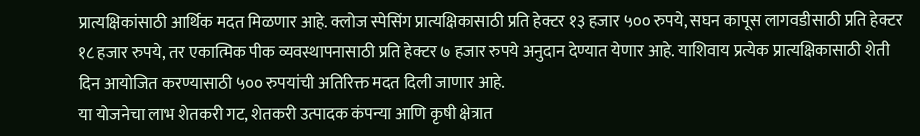प्रात्यक्षिकांसाठी आर्थिक मदत मिळणार आहे. क्लोज स्पेसिंग प्रात्यक्षिकासाठी प्रति हेक्टर १३ हजार ५०० रुपये, सघन कापूस लागवडीसाठी प्रति हेक्टर १८ हजार रुपये, तर एकात्मिक पीक व्यवस्थापनासाठी प्रति हेक्टर ७ हजार रुपये अनुदान देण्यात येणार आहे. याशिवाय प्रत्येक प्रात्यक्षिकासाठी शेती दिन आयोजित करण्यासाठी ५०० रुपयांची अतिरिक्त मदत दिली जाणार आहे.
या योजनेचा लाभ शेतकरी गट, शेतकरी उत्पादक कंपन्या आणि कृषी क्षेत्रात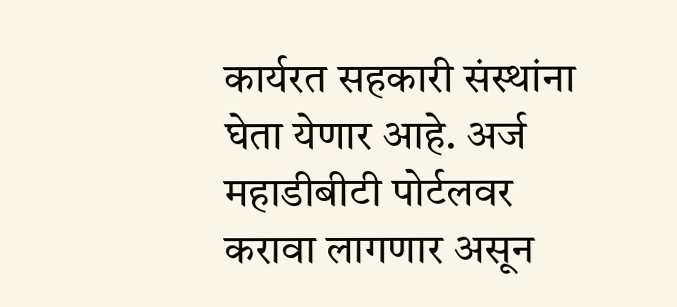कार्यरत सहकारी संस्थांना घेता येणार आहे. अर्ज महाडीबीटी पोर्टलवर करावा लागणार असून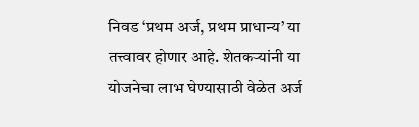निवड ‘प्रथम अर्ज, प्रथम प्राधान्य’ या तत्त्वावर होणार आहे. शेतकऱ्यांनी या योजनेचा लाभ घेण्यासाठी वेळेत अर्ज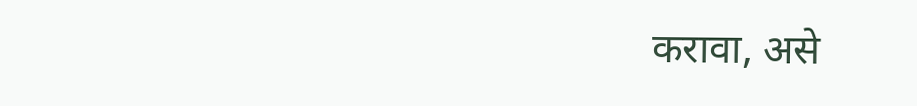करावा, असे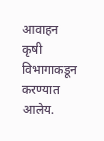आवाहन कृषी विभागाकडून करण्यात आलेय.